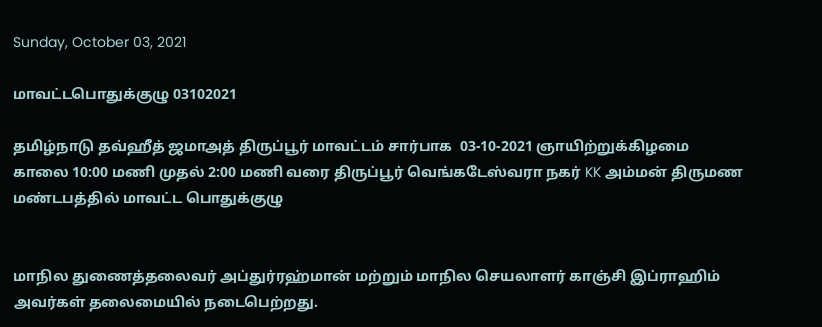Sunday, October 03, 2021

மாவட்டபொதுக்குழு 03102021

தமிழ்நாடு தவ்ஹீத் ஜமாஅத் திருப்பூர் மாவட்டம் சார்பாக  03-10-2021 ஞாயிற்றுக்கிழமை காலை 10:00 மணி முதல் 2:00 மணி வரை திருப்பூர் வெங்கடேஸ்வரா நகர் KK அம்மன் திருமண மண்டபத்தில் மாவட்ட பொதுக்குழு


மாநில துணைத்தலைவர் அப்துர்ரஹ்மான் மற்றும் மாநில செயலாளர் காஞ்சி இப்ராஹிம் அவர்கள் தலைமையில் நடைபெற்றது.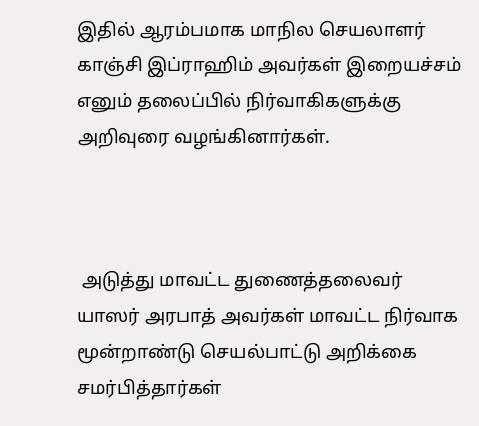இதில் ஆரம்பமாக மாநில செயலாளர் காஞ்சி இப்ராஹிம் அவர்கள் இறையச்சம் எனும் தலைப்பில் நிர்வாகிகளுக்கு அறிவுரை வழங்கினார்கள்.



 அடுத்து மாவட்ட துணைத்தலைவர் யாஸர் அரபாத் அவர்கள் மாவட்ட நிர்வாக மூன்றாண்டு செயல்பாட்டு அறிக்கை சமர்பித்தார்கள்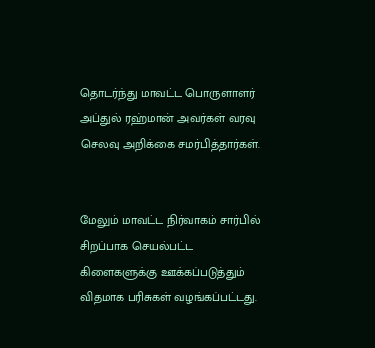தொடர்ந்து மாவட்ட பொருளாளர் அப்துல் ரஹ்மான் அவர்கள் வரவு செலவு அறிக்கை சமர்பித்தார்கள்.


மேலும் மாவட்ட நிர்வாகம் சார்பில் சிறப்பாக செயல்பட்ட கிளைகளுக்கு ஊக்கப்படுத்தும் விதமாக பரிசுகள் வழங்கப்பட்டது.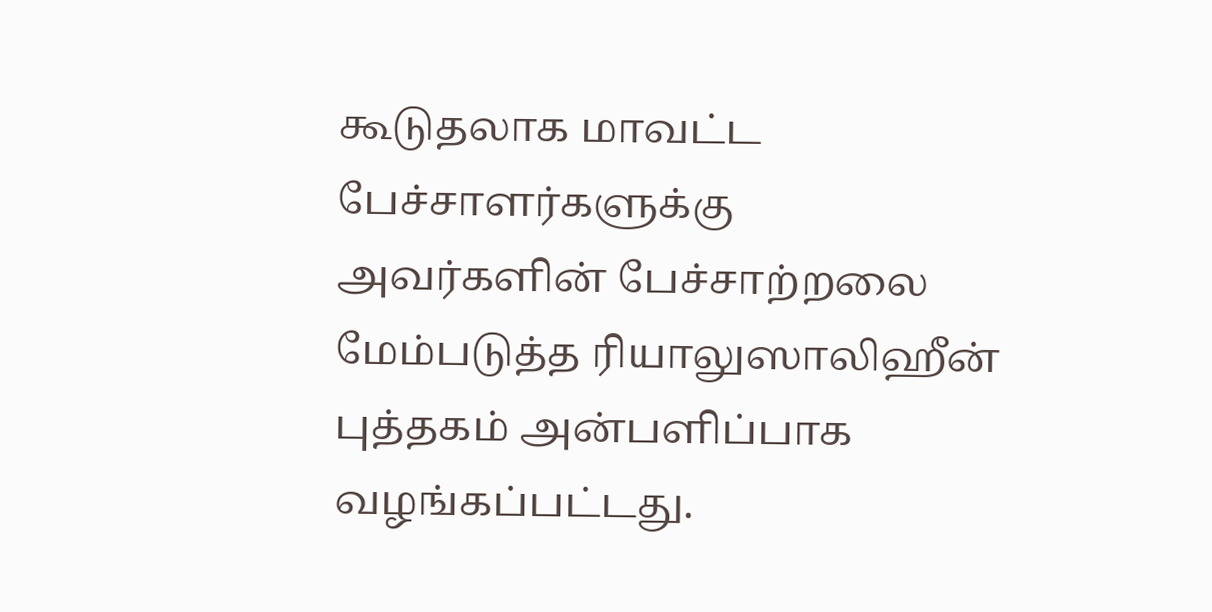கூடுதலாக மாவட்ட பேச்சாளர்களுக்கு அவர்களின் பேச்சாற்றலை மேம்படுத்த ரியாலுஸாலிஹீன் புத்தகம் அன்பளிப்பாக வழங்கப்பட்டது.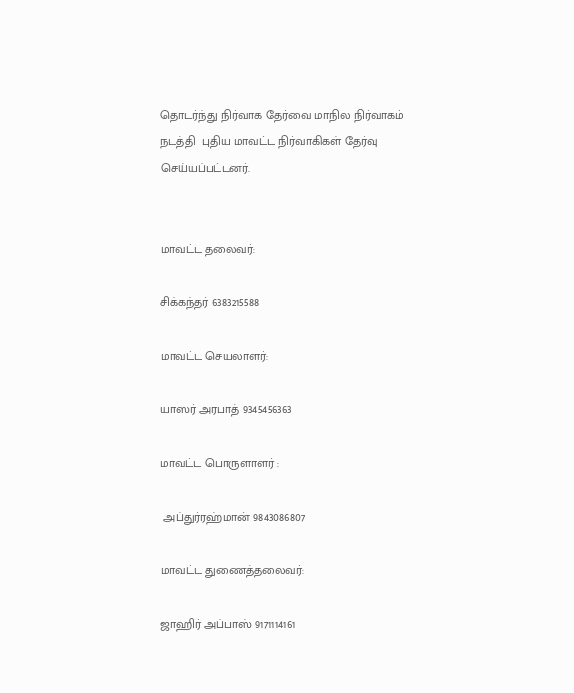தொடர்ந்து நிர்வாக தேர்வை மாநில நிர்வாகம் நடத்தி  புதிய மாவட்ட நிர்வாகிகள் தேர்வு செய்யப்பட்டனர்.


மாவட்ட தலைவர்:

சிக்கந்தர் 6383215588

மாவட்ட செயலாளர்:

யாஸர் அரபாத் 9345456363

மாவட்ட பொருளாளர் :

 அப்துர்ரஹ்மான் 9843086807

மாவட்ட துணைத்தலைவர்:

ஜாஹிர் அப்பாஸ் 9171114161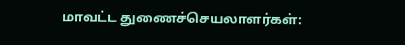மாவட்ட துணைச்செயலாளர்கள்: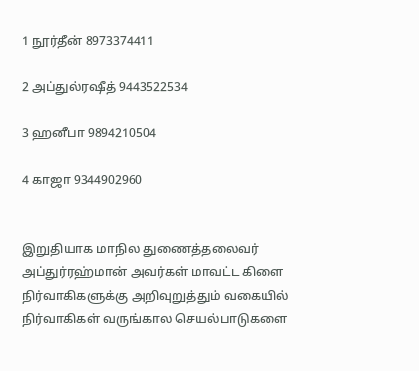1 நூர்தீன் 8973374411

2 அப்துல்ரஷீத் 9443522534

3 ஹனீபா 9894210504

4 காஜா 9344902960


இறுதியாக மாநில துணைத்தலைவர் அப்துர்ரஹ்மான் அவர்கள் மாவட்ட கிளை நிர்வாகிகளுக்கு அறிவுறுத்தும் வகையில்  நிர்வாகிகள் வருங்கால செயல்பாடுகளை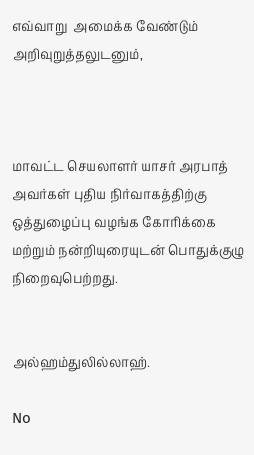எவ்வாறு  அமைக்க வேண்டும் அறிவுறுத்தலுடனும்,



மாவட்ட செயலாளர் யாசர் அரபாத் அவர்கள் புதிய நிர்வாகத்திற்கு ஒத்துழைப்பு வழங்க கோரிக்கை மற்றும் நன்றியுரையுடன் பொதுக்குழு   நிறைவுபெற்றது.


அல்ஹம்துலில்லாஹ்.

No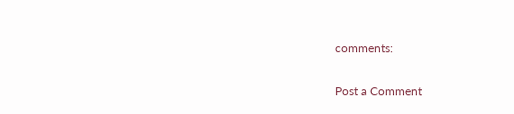comments:

Post a Comment